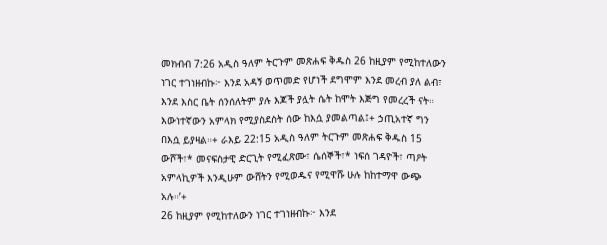መክብብ 7:26 አዲስ ዓለም ትርጉም መጽሐፍ ቅዱስ 26 ከዚያም የሚከተለውን ነገር ተገነዘብኩ፦ እንደ አዳኝ ወጥመድ የሆነች ደግሞም እንደ መረብ ያለ ልብ፣ እንደ እስር ቤት ሰንሰለትም ያሉ እጆች ያሏት ሴት ከሞት እጅግ የመረረች ናት። እውነተኛውን አምላክ የሚያስደስት ሰው ከእሷ ያመልጣል፤+ ኃጢአተኛ ግን በእሷ ይያዛል።+ ራእይ 22:15 አዲስ ዓለም ትርጉም መጽሐፍ ቅዱስ 15 ውሾች፣* መናፍስታዊ ድርጊት የሚፈጽሙ፣ ሴሰኞች፣* ነፍሰ ገዳዮች፣ ጣዖት አምላኪዎች እንዲሁም ውሸትን የሚወዱና የሚዋሹ ሁሉ ከከተማዋ ውጭ አሉ።’+
26 ከዚያም የሚከተለውን ነገር ተገነዘብኩ፦ እንደ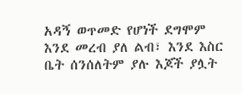አዳኝ ወጥመድ የሆነች ደግሞም እንደ መረብ ያለ ልብ፣ እንደ እስር ቤት ሰንሰለትም ያሉ እጆች ያሏት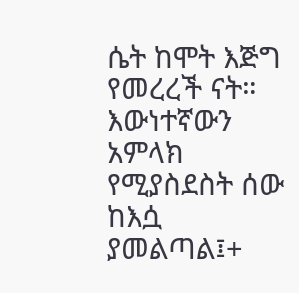ሴት ከሞት እጅግ የመረረች ናት። እውነተኛውን አምላክ የሚያስደስት ሰው ከእሷ ያመልጣል፤+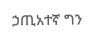ኃጢአተኛ ግን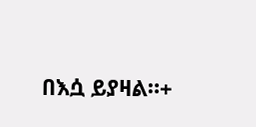በእሷ ይያዛል።+